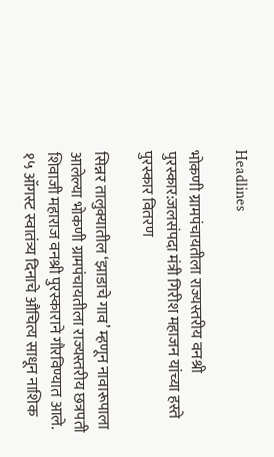Headlines

भोकणी ग्रामपंचायतीला राज्यस्तरीय वनश्री पुरस्कार:जलसंपदा मंत्री गिरीश महाजन यांच्या हस्ते पुरस्कार वितरण

सिन्नर तालुक्यातील ‘झाडाचे गाव’ म्हणून नावारूपाला आलेल्या भोकणी ग्रामपंचायतीला राज्यस्तरीय छत्रपती शिवाजी महाराज वनश्री पुरस्काराने गौरविण्यात आले. १५ ऑगस्ट स्वातंत्र्य दिनाचे औचित्य साधून नाशिक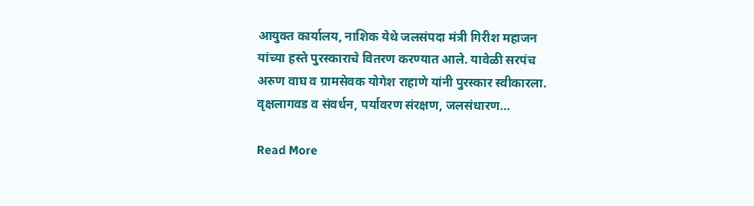आयुक्त कार्यालय, नाशिक येथे जलसंपदा मंत्री गिरीश महाजन यांच्या हस्ते पुरस्काराचे वितरण करण्यात आले. यावेळी सरपंच अरुण वाघ व ग्रामसेवक योगेश राहाणे यांनी पुरस्कार स्वीकारला. वृक्षलागवड व संवर्धन, पर्यावरण संरक्षण, जलसंधारण…

Read More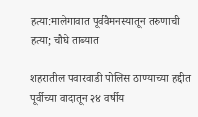हत्या:मालेगावात पूर्ववैमनस्यातून तरुणाची हत्या; चौघे ताब्यात

शहरातील पवारवाडी पोलिस ठाण्याच्या हद्दीत पूर्वीच्या वादातून २४ वर्षीय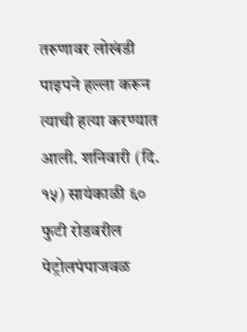तरुणावर लोखंडी पाइपने हल्ला करून त्याची हत्या करण्यात आली. शनिवारी (दि. १५) सायंकाळी ६० फुटी रोडवरील पेट्रोलपंपाजवळ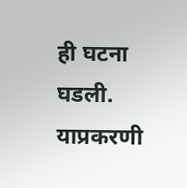ही घटना घडली. याप्रकरणी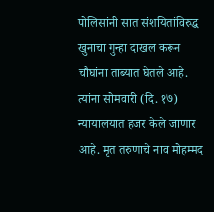पोलिसांनी सात संशयितांविरुद्ध खुनाचा गुन्हा दाखल करून चौघांना ताब्यात घेतले आहे. त्यांना सोमवारी (दि. १७) न्यायालयात हजर केले जाणार आहे. मृत तरुणाचे नाव मोहम्मद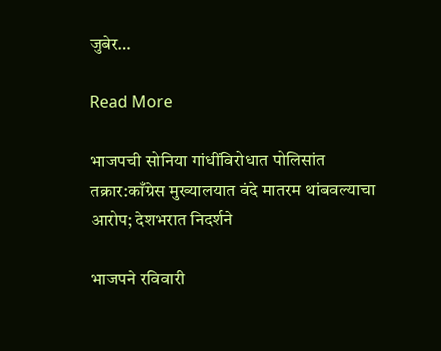जुबेर…

Read More

भाजपची सोनिया गांधींविरोधात पोलिसांत तक्रार:काँग्रेस मुख्यालयात वंदे मातरम थांबवल्याचा आरोप; देशभरात निदर्शने

भाजपने रविवारी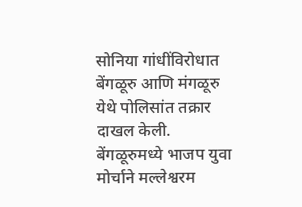सोनिया गांधींविरोधात बेंगळूरु आणि मंगळूरु येथे पोलिसांत तक्रार दाखल केली. बेंगळूरुमध्ये भाजप युवा मोर्चाने मल्लेश्वरम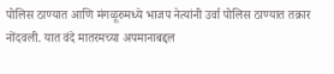पोलिस ठाण्यात आणि मंगळूरुमध्ये भाजप नेत्यांनी उर्वा पोलिस ठाण्यात तक्रार नोंदवली. यात वंदे मातरमच्या अपमानाबद्दल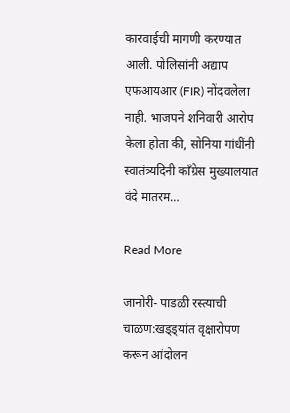कारवाईची मागणी करण्यात आली. पोलिसांनी अद्याप एफआयआर (FIR) नोंदवलेला नाही. भाजपने शनिवारी आरोप केला होता की, सोनिया गांधींनी स्वातंत्र्यदिनी काँग्रेस मुख्यालयात वंदे मातरम…

Read More

जानोरी- पाडळी रस्त्याची चाळण:खड्ड्यांत वृक्षारोपण करून आंदोलन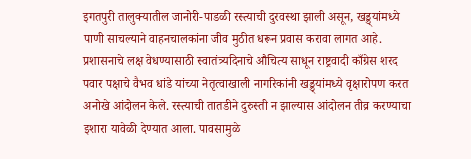इगतपुरी तालुक्यातील जानोरी-पाडळी रस्त्याची दुरवस्था झाली असून, खड्ड्यांमध्ये पाणी साचल्याने वाहनचालकांना जीव मुठीत धरून प्रवास करावा लागत आहे. प्रशासनाचे लक्ष वेधण्यासाठी स्वातंत्र्यदिनाचे औचित्य साधून राष्ट्रवादी काँग्रेस शरद पवार पक्षाचे वैभव धांडे यांच्या नेतृत्वाखाली नागरिकांनी खड्ड्यांमध्ये वृक्षारोपण करत अनोखे आंदोलन केले. रस्त्याची तातडीने दुरुस्ती न झाल्यास आंदोलन तीव्र करण्याचा इशारा यावेळी देण्यात आला. पावसामुळे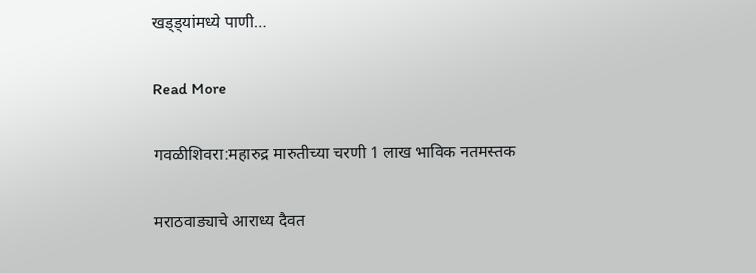खड्ड्यांमध्ये पाणी…

Read More

गवळीशिवरा:महारुद्र मारुतीच्या चरणी 1 लाख भाविक नतमस्तक

मराठवाड्याचे आराध्य दैवत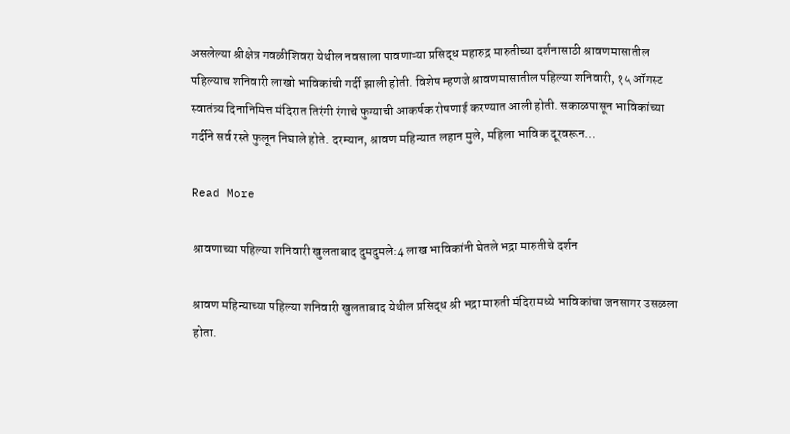असलेल्या श्रीक्षेत्र गवळीशिवरा येथील नवसाला पावणाऱ्या प्रसिद्ध महारुद्र मारुतीच्या दर्शनासाठी श्रावणमासातील पहिल्याच शनिवारी लाखो भाविकांची गर्दी झाली होती. विशेष म्हणजे श्रावणमासातील पहिल्या शनिवारी, १५ ऑगस्ट स्वातंत्र्य दिनानिमित्त मंदिरात तिरंगी रंगाचे फुग्याची आकर्षक रोषणाई करण्यात आली होती. सकाळपासून भाविकांच्या गर्दीने सर्व रस्ते फुलून निघाले होते. दरम्यान, श्रावण महिन्यात लहान मुले, महिला भाविक दूरवरून…

Read More

श्रावणाच्या पहिल्या शनिवारी खुलताबाद दुमदुमले:4 लाख भाविकांनी घेतले भद्रा मारुतीचे दर्शन

श्रावण महिन्याच्या पहिल्या शनिवारी खुलताबाद येथील प्रसिद्ध श्री भद्रा मारुती मंदिरामध्ये भाविकांचा जनसागर उसळला होता.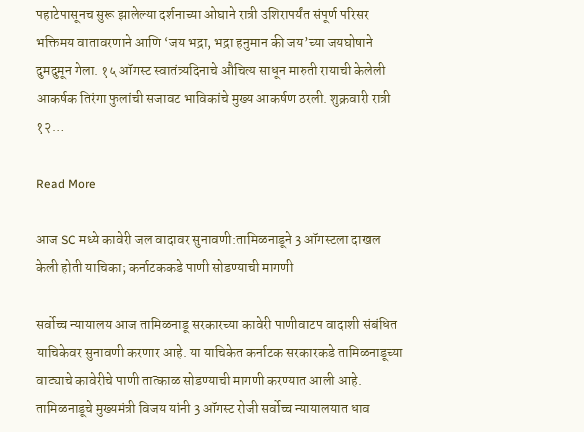पहाटेपासूनच सुरू झालेल्या दर्शनाच्या ओघाने रात्री उशिरापर्यंत संपूर्ण परिसर भक्तिमय वातावरणाने आणि ‘जय भद्रा, भद्रा हनुमान की जय’च्या जयघोषाने दुमदुमून गेला. १५ ऑगस्ट स्वातंत्र्यदिनाचे औचित्य साधून मारुती रायाची केलेली आकर्षक तिरंगा फुलांची सजावट भाविकांचे मुख्य आकर्षण ठरली. शुक्रवारी रात्री १२…

Read More

आज SC मध्ये कावेरी जल वादावर सुनावणी:तामिळनाडूने 3 ऑगस्टला दाखल केली होती याचिका; कर्नाटककडे पाणी सोडण्याची मागणी

सर्वोच्च न्यायालय आज तामिळनाडू सरकारच्या कावेरी पाणीवाटप वादाशी संबंधित याचिकेवर सुनावणी करणार आहे. या याचिकेत कर्नाटक सरकारकडे तामिळनाडूच्या वाट्याचे कावेरीचे पाणी तात्काळ सोडण्याची मागणी करण्यात आली आहे. तामिळनाडूचे मुख्यमंत्री विजय यांनी 3 ऑगस्ट रोजी सर्वोच्च न्यायालयात धाव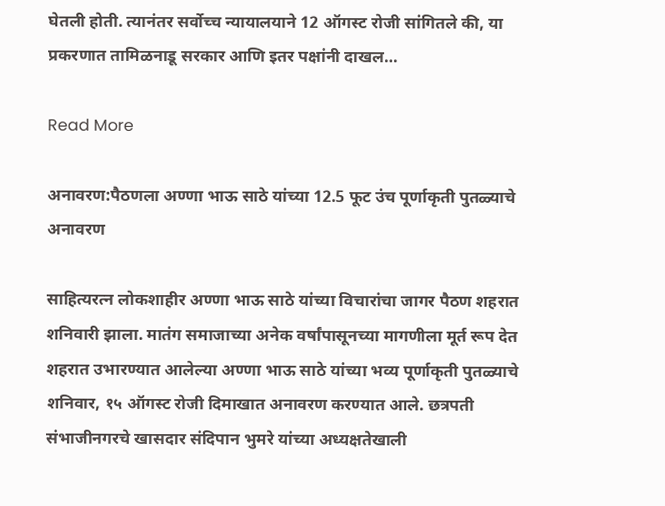घेतली होती. त्यानंतर सर्वोच्च न्यायालयाने 12 ऑगस्ट रोजी सांगितले की, या प्रकरणात तामिळनाडू सरकार आणि इतर पक्षांनी दाखल…

Read More

अनावरण:पैठणला अण्णा भाऊ साठे यांच्या 12.5 फूट उंच पूर्णाकृती पुतळ्याचे अनावरण

साहित्यरत्न लोकशाहीर अण्णा भाऊ साठे यांच्या विचारांचा जागर पैठण शहरात शनिवारी झाला. मातंग समाजाच्या अनेक वर्षांपासूनच्या मागणीला मूर्त रूप देत शहरात उभारण्यात आलेल्या अण्णा भाऊ साठे यांच्या भव्य पूर्णाकृती पुतळ्याचे शनिवार, १५ ऑगस्ट रोजी दिमाखात अनावरण करण्यात आले. छत्रपती संभाजीनगरचे खासदार संदिपान भुमरे यांच्या अध्यक्षतेखाली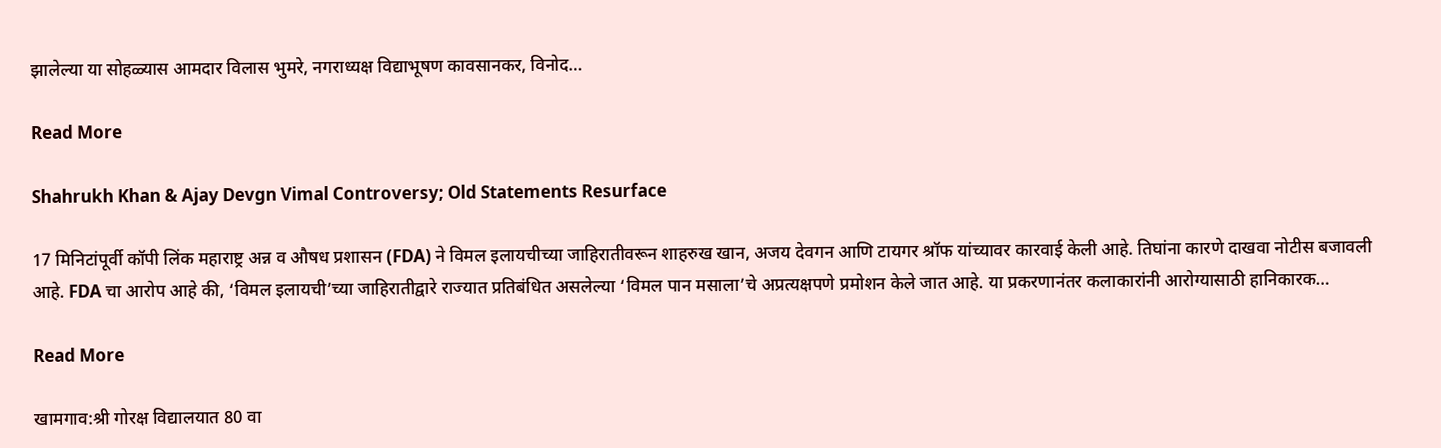झालेल्या या सोहळ्यास आमदार विलास भुमरे, नगराध्यक्ष विद्याभूषण कावसानकर, विनोद…

Read More

Shahrukh Khan & Ajay Devgn Vimal Controversy; Old Statements Resurface

17 मिनिटांपूर्वी कॉपी लिंक महाराष्ट्र अन्न व औषध प्रशासन (FDA) ने विमल इलायचीच्या जाहिरातीवरून शाहरुख खान, अजय देवगन आणि टायगर श्रॉफ यांच्यावर कारवाई केली आहे. तिघांना कारणे दाखवा नोटीस बजावली आहे. FDA चा आरोप आहे की, ‘विमल इलायची’च्या जाहिरातीद्वारे राज्यात प्रतिबंधित असलेल्या ‘विमल पान मसाला’चे अप्रत्यक्षपणे प्रमोशन केले जात आहे. या प्रकरणानंतर कलाकारांनी आरोग्यासाठी हानिकारक…

Read More

खामगाव:श्री गोरक्ष विद्यालयात 80 वा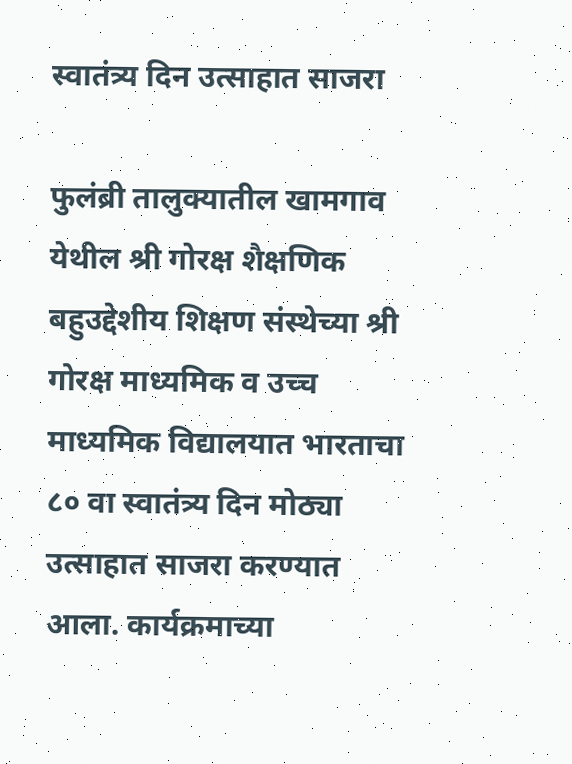स्वातंत्र्य दिन उत्साहात साजरा

फुलंब्री तालुक्यातील खामगाव येथील श्री गोरक्ष शैक्षणिक बहुउद्देशीय शिक्षण संस्थेच्या श्री गोरक्ष माध्यमिक व उच्च माध्यमिक विद्यालयात भारताचा ८० वा स्वातंत्र्य दिन मोठ्या उत्साहात साजरा करण्यात आला. कार्यक्रमाच्या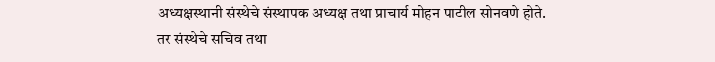अध्यक्षस्थानी संस्थेचे संस्थापक अध्यक्ष तथा प्राचार्य मोहन पाटील सोनवणे होते. तर संस्थेचे सचिव तथा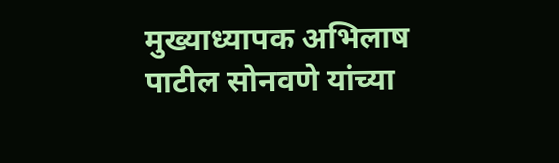मुख्याध्यापक अभिलाष पाटील सोनवणे यांच्या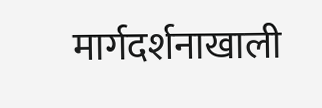मार्गदर्शनाखाली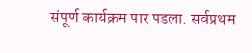संपूर्ण कार्यक्रम पार पडला. सर्वप्रथम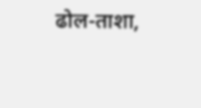ढोल-ताशा,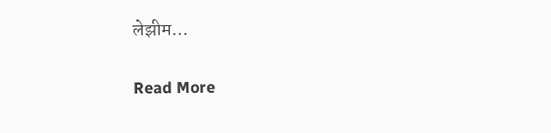लेझीम…

Read More